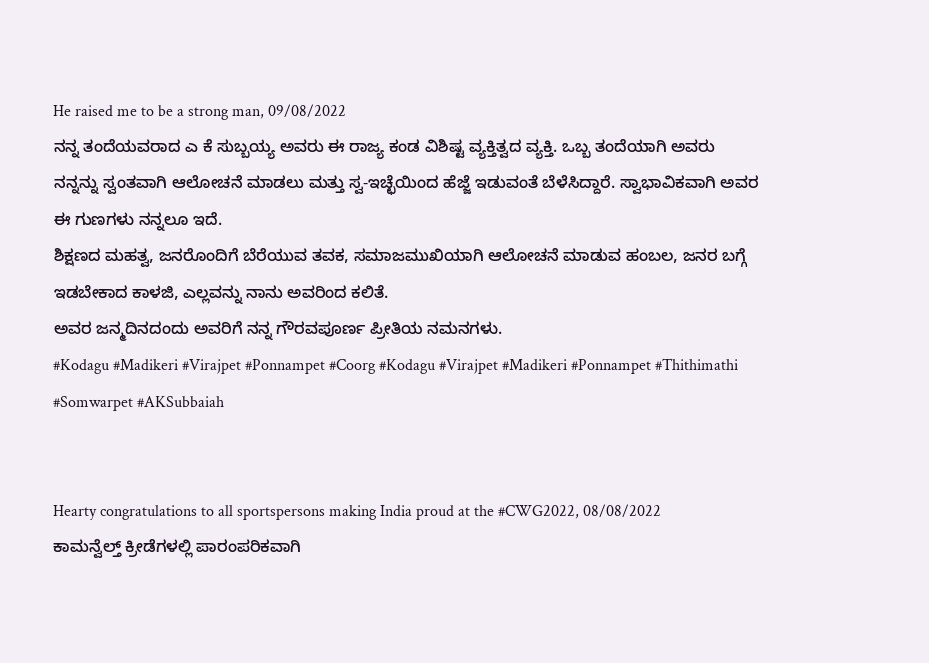He raised me to be a strong man, 09/08/2022
ನನ್ನ ತಂದೆಯವರಾದ ಎ ಕೆ ಸುಬ್ಬಯ್ಯ ಅವರು ಈ ರಾಜ್ಯ ಕಂಡ ವಿಶಿಷ್ಟ ವ್ಯಕ್ತಿತ್ವದ ವ್ಯಕ್ತಿ. ಒಬ್ಬ ತಂದೆಯಾಗಿ ಅವರು ನನ್ನನ್ನು ಸ್ವಂತವಾಗಿ ಆಲೋಚನೆ ಮಾಡಲು ಮತ್ತು ಸ್ವ-ಇಚ್ಛೆಯಿಂದ ಹೆಜ್ಜೆ ಇಡುವಂತೆ ಬೆಳೆಸಿದ್ದಾರೆ. ಸ್ವಾಭಾವಿಕವಾಗಿ ಅವರ ಈ ಗುಣಗಳು ನನ್ನಲೂ ಇದೆ.
ಶಿಕ್ಷಣದ ಮಹತ್ವ, ಜನರೊಂದಿಗೆ ಬೆರೆಯುವ ತವಕ, ಸಮಾಜಮುಖಿಯಾಗಿ ಆಲೋಚನೆ ಮಾಡುವ ಹಂಬಲ, ಜನರ ಬಗ್ಗೆ ಇಡಬೇಕಾದ ಕಾಳಜಿ, ಎಲ್ಲವನ್ನು ನಾನು ಅವರಿಂದ ಕಲಿತೆ.
ಅವರ ಜನ್ಮದಿನದಂದು ಅವರಿಗೆ ನನ್ನ ಗೌರವಪೂರ್ಣ ಪ್ರೀತಿಯ ನಮನಗಳು.
#Kodagu #Madikeri #Virajpet #Ponnampet #Coorg #Kodagu #Virajpet #Madikeri #Ponnampet #Thithimathi #Somwarpet #AKSubbaiah


Hearty congratulations to all sportspersons making India proud at the #CWG2022, 08/08/2022
ಕಾಮನ್ವೆಲ್ತ್ ಕ್ರೀಡೆಗಳಲ್ಲಿ ಪಾರಂಪರಿಕವಾಗಿ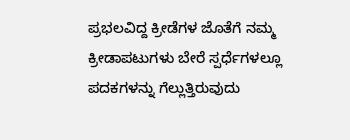ಪ್ರಭಲವಿದ್ದ ಕ್ರೀಡೆಗಳ ಜೊತೆಗೆ ನಮ್ಮ ಕ್ರೀಡಾಪಟುಗಳು ಬೇರೆ ಸ್ಪರ್ಧೆಗಳಲ್ಲೂ ಪದಕಗಳನ್ನು ಗೆಲ್ಲುತ್ತಿರುವುದು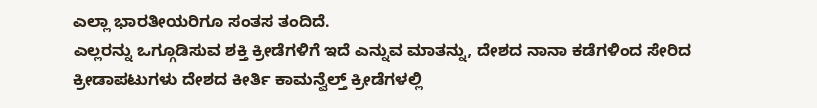ಎಲ್ಲಾ ಭಾರತೀಯರಿಗೂ ಸಂತಸ ತಂದಿದೆ.
ಎಲ್ಲರನ್ನು ಒಗ್ಗೂಡಿಸುವ ಶಕ್ತಿ ಕ್ರೀಡೆಗಳಿಗೆ ಇದೆ ಎನ್ನುವ ಮಾತನ್ನು, ದೇಶದ ನಾನಾ ಕಡೆಗಳಿಂದ ಸೇರಿದ ಕ್ರೀಡಾಪಟುಗಳು ದೇಶದ ಕೀರ್ತಿ ಕಾಮನ್ವೆಲ್ತ್ ಕ್ರೀಡೆಗಳಲ್ಲಿ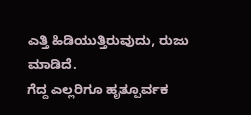ಎತ್ತಿ ಹಿಡಿಯುತ್ತಿರುವುದು, ರುಜು ಮಾಡಿದೆ.
ಗೆದ್ದ ಎಲ್ಲರಿಗೂ ಹೃತ್ಪೂರ್ವಕ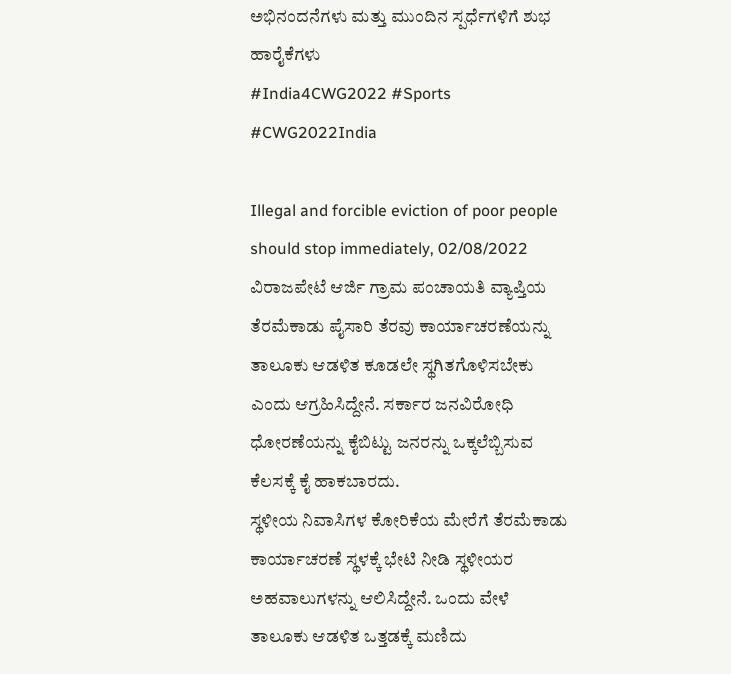ಅಭಿನಂದನೆಗಳು ಮತ್ತು ಮುಂದಿನ ಸ್ಪರ್ಧೆಗಳಿಗೆ ಶುಭ ಹಾರೈಕೆಗಳು
#India4CWG2022 #Sports #CWG2022India

Illegal and forcible eviction of poor people should stop immediately, 02/08/2022
ವಿರಾಜಪೇಟೆ ಆರ್ಜಿ ಗ್ರಾಮ ಪಂಚಾಯತಿ ವ್ಯಾಪ್ತಿಯ ತೆರಮೆಕಾಡು ಪೈಸಾರಿ ತೆರವು ಕಾರ್ಯಾಚರಣೆಯನ್ನು ತಾಲೂಕು ಆಡಳಿತ ಕೂಡಲೇ ಸ್ಥಗಿತಗೊಳಿಸಬೇಕು ಎಂದು ಆಗ್ರಹಿಸಿದ್ದೇನೆ. ಸರ್ಕಾರ ಜನವಿರೋಧಿ ಧೋರಣೆಯನ್ನು ಕೈಬಿಟ್ಟು ಜನರನ್ನು ಒಕ್ಕಲೆಬ್ಬಿಸುವ ಕೆಲಸಕ್ಕೆ ಕೈ ಹಾಕಬಾರದು.
ಸ್ಥಳೀಯ ನಿವಾಸಿಗಳ ಕೋರಿಕೆಯ ಮೇರೆಗೆ ತೆರಮೆಕಾಡು ಕಾರ್ಯಾಚರಣೆ ಸ್ಥಳಕ್ಕೆ ಭೇಟಿ ನೀಡಿ ಸ್ಥಳೀಯರ ಅಹವಾಲುಗಳನ್ನು ಆಲಿಸಿದ್ದೇನೆ. ಒಂದು ವೇಳೆ ತಾಲೂಕು ಆಡಳಿತ ಒತ್ತಡಕ್ಕೆ ಮಣಿದು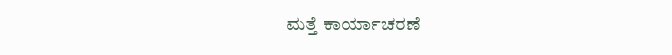ಮತ್ತೆ ಕಾರ್ಯಾಚರಣೆ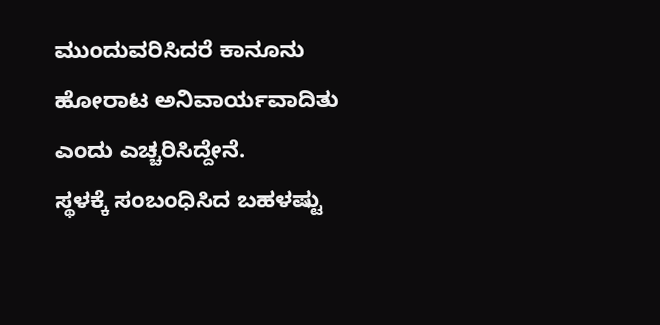ಮುಂದುವರಿಸಿದರೆ ಕಾನೂನು ಹೋರಾಟ ಅನಿವಾರ್ಯವಾದಿತು ಎಂದು ಎಚ್ಚರಿಸಿದ್ದೇನೆ.
ಸ್ಥಳಕ್ಕೆ ಸಂಬಂಧಿಸಿದ ಬಹಳಷ್ಟು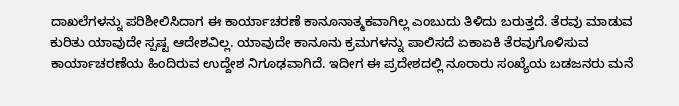ದಾಖಲೆಗಳನ್ನು ಪರಿಶೀಲಿಸಿದಾಗ ಈ ಕಾರ್ಯಾಚರಣೆ ಕಾನೂನಾತ್ಮಕವಾಗಿಲ್ಲ ಎಂಬುದು ತಿಳಿದು ಬರುತ್ತದೆ. ತೆರವು ಮಾಡುವ ಕುರಿತು ಯಾವುದೇ ಸ್ಪಷ್ಟ ಆದೇಶವಿಲ್ಲ. ಯಾವುದೇ ಕಾನೂನು ಕ್ರಮಗಳನ್ನು ಪಾಲಿಸದೆ ಏಕಾಏಕಿ ತೆರವುಗೊಳಿಸುವ ಕಾರ್ಯಾಚರಣೆಯ ಹಿಂದಿರುವ ಉದ್ದೇಶ ನಿಗೂಢವಾಗಿದೆ. ಇದೀಗ ಈ ಪ್ರದೇಶದಲ್ಲಿ ನೂರಾರು ಸಂಖ್ಯೆಯ ಬಡಜನರು ಮನೆ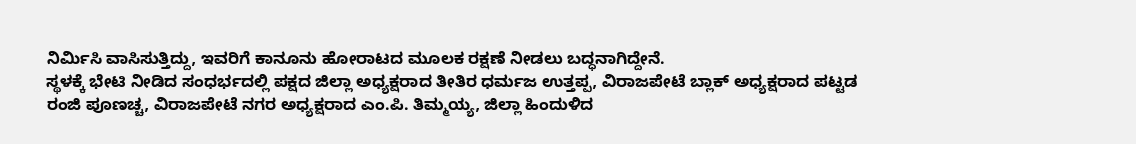ನಿರ್ಮಿಸಿ ವಾಸಿಸುತ್ತಿದ್ದು, ಇವರಿಗೆ ಕಾನೂನು ಹೋರಾಟದ ಮೂಲಕ ರಕ್ಷಣೆ ನೀಡಲು ಬದ್ಧನಾಗಿದ್ದೇನೆ.
ಸ್ಥಳಕ್ಕೆ ಭೇಟಿ ನೀಡಿದ ಸಂಧರ್ಭದಲ್ಲಿ ಪಕ್ಷದ ಜಿಲ್ಲಾ ಅಧ್ಯಕ್ಷರಾದ ತೀತಿರ ಧರ್ಮಜ ಉತ್ತಪ್ಪ, ವಿರಾಜಪೇಟೆ ಬ್ಲಾಕ್ ಅಧ್ಯಕ್ಷರಾದ ಪಟ್ಟಡ ರಂಜಿ ಪೂಣಚ್ಚ, ವಿರಾಜಪೇಟೆ ನಗರ ಅಧ್ಯಕ್ಷರಾದ ಎಂ.ಪಿ. ತಿಮ್ಮಯ್ಯ, ಜಿಲ್ಲಾ ಹಿಂದುಳಿದ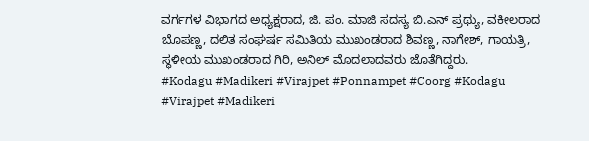ವರ್ಗಗಳ ವಿಭಾಗದ ಅಧ್ಯಕ್ಷರಾದ, ಜಿ. ಪಂ. ಮಾಜಿ ಸದಸ್ಯ ಬಿ.ಎನ್ ಪ್ರಥ್ಯು, ವಕೀಲರಾದ ಬೊಪಣ್ಣ, ದಲಿತ ಸಂಘರ್ಷ ಸಮಿತಿಯ ಮುಖಂಡರಾದ ಶಿವಣ್ಣ, ನಾಗೇಶ್, ಗಾಯತ್ರಿ, ಸ್ಥಳೀಯ ಮುಖಂಡರಾದ ಗಿರಿ, ಅನಿಲ್ ಮೊದಲಾದವರು ಜೊತೆಗಿದ್ದರು.
#Kodagu #Madikeri #Virajpet #Ponnampet #Coorg #Kodagu #Virajpet #Madikeri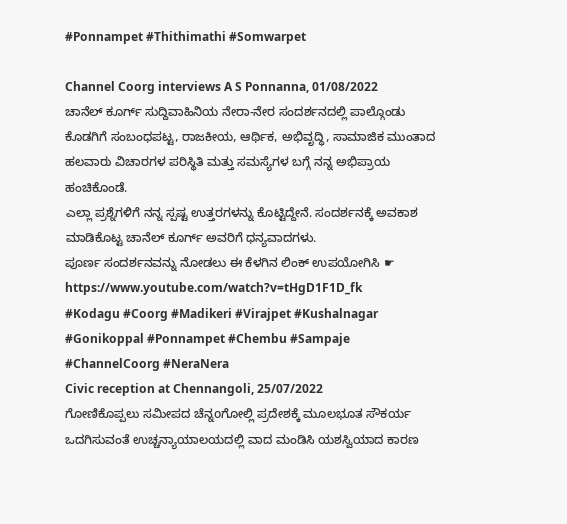#Ponnampet #Thithimathi #Somwarpet

Channel Coorg interviews A S Ponnanna, 01/08/2022
ಚಾನೆಲ್ ಕೂರ್ಗ್ ಸುದ್ದಿವಾಹಿನಿಯ ನೇರಾ-ನೇರ ಸಂದರ್ಶನದಲ್ಲಿ ಪಾಲ್ಗೊಂಡು ಕೊಡಗಿಗೆ ಸಂಬಂಧಪಟ್ಟ, ರಾಜಕೀಯ, ಆರ್ಥಿಕ, ಅಭಿವೃದ್ಧಿ, ಸಾಮಾಜಿಕ ಮುಂತಾದ ಹಲವಾರು ವಿಚಾರಗಳ ಪರಿಸ್ಥಿತಿ ಮತ್ತು ಸಮಸ್ಯೆಗಳ ಬಗ್ಗೆ ನನ್ನ ಅಭಿಪ್ರಾಯ ಹಂಚಿಕೊಂಡೆ.
ಎಲ್ಲಾ ಪ್ರಶ್ನೆಗಳಿಗೆ ನನ್ನ ಸ್ಪಷ್ಟ ಉತ್ತರಗಳನ್ನು ಕೊಟ್ಟಿದ್ದೇನೆ. ಸಂದರ್ಶನಕ್ಕೆ ಅವಕಾಶ ಮಾಡಿಕೊಟ್ಟ ಚಾನೆಲ್ ಕೂರ್ಗ್ ಅವರಿಗೆ ಧನ್ಯವಾದಗಳು.
ಪೂರ್ಣ ಸಂದರ್ಶನವನ್ನು ನೋಡಲು ಈ ಕೆಳಗಿನ ಲಿಂಕ್ ಉಪಯೋಗಿಸಿ ☛ https://www.youtube.com/watch?v=tHgD1F1D_fk
#Kodagu #Coorg #Madikeri #Virajpet #Kushalnagar #Gonikoppal #Ponnampet #Chembu #Sampaje #ChannelCoorg #NeraNera
Civic reception at Chennangoli, 25/07/2022
ಗೋಣಿಕೊಪ್ಪಲು ಸಮೀಪದ ಚೆನ್ನoಗೋಲ್ಲಿ ಪ್ರದೇಶಕ್ಕೆ ಮೂಲಭೂತ ಸೌಕರ್ಯ ಒದಗಿಸುವಂತೆ ಉಚ್ಚನ್ಯಾಯಾಲಯದಲ್ಲಿ ವಾದ ಮಂಡಿಸಿ ಯಶಸ್ವಿಯಾದ ಕಾರಣ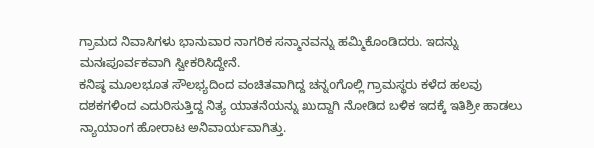ಗ್ರಾಮದ ನಿವಾಸಿಗಳು ಭಾನುವಾರ ನಾಗರಿಕ ಸನ್ಮಾನವನ್ನು ಹಮ್ಮಿಕೊಂಡಿದರು. ಇದನ್ನು ಮನಃಪೂರ್ವಕವಾಗಿ ಸ್ವೀಕರಿಸಿದ್ದೇನೆ.
ಕನಿಷ್ಠ ಮೂಲಭೂತ ಸೌಲಭ್ಯದಿಂದ ವಂಚಿತವಾಗಿದ್ದ ಚನ್ನoಗೊಲ್ಲಿ ಗ್ರಾಮಸ್ಥರು ಕಳೆದ ಹಲವು ದಶಕಗಳಿಂದ ಎದುರಿಸುತ್ತಿದ್ದ ನಿತ್ಯ ಯಾತನೆಯನ್ನು ಖುದ್ದಾಗಿ ನೋಡಿದ ಬಳಿಕ ಇದಕ್ಕೆ ಇತಿಶ್ರೀ ಹಾಡಲು ನ್ಯಾಯಾಂಗ ಹೋರಾಟ ಅನಿವಾರ್ಯವಾಗಿತ್ತು.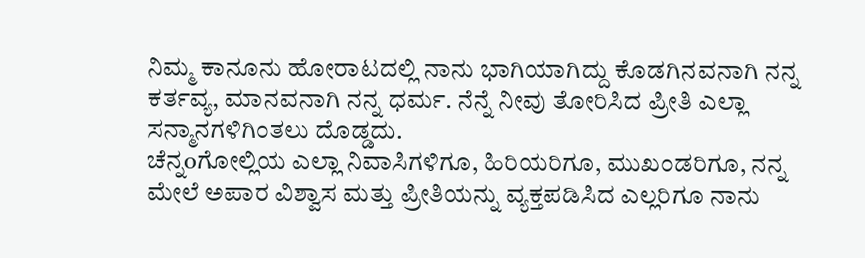ನಿಮ್ಮ ಕಾನೂನು ಹೋರಾಟದಲ್ಲಿ ನಾನು ಭಾಗಿಯಾಗಿದ್ದು ಕೊಡಗಿನವನಾಗಿ ನನ್ನ ಕರ್ತವ್ಯ, ಮಾನವನಾಗಿ ನನ್ನ ಧರ್ಮ. ನೆನ್ನೆ ನೀವು ತೋರಿಸಿದ ಪ್ರೀತಿ ಎಲ್ಲಾ ಸನ್ಮಾನಗಳಿಗಿಂತಲು ದೊಡ್ಡದು.
ಚೆನ್ನoಗೋಲ್ಲಿಯ ಎಲ್ಲಾ ನಿವಾಸಿಗಳಿಗೂ, ಹಿರಿಯರಿಗೂ, ಮುಖಂಡರಿಗೂ, ನನ್ನ ಮೇಲೆ ಅಪಾರ ವಿಶ್ವಾಸ ಮತ್ತು ಪ್ರೀತಿಯನ್ನು ವ್ಯಕ್ತಪಡಿಸಿದ ಎಲ್ಲರಿಗೂ ನಾನು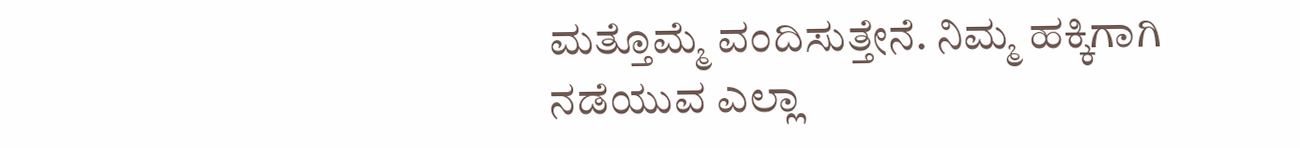ಮತ್ತೊಮ್ಮೆ ವಂದಿಸುತ್ತೇನೆ. ನಿಮ್ಮ ಹಕ್ಕಿಗಾಗಿ ನಡೆಯುವ ಎಲ್ಲಾ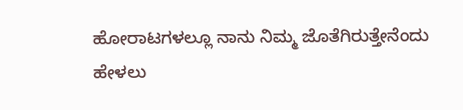ಹೋರಾಟಗಳಲ್ಲೂ ನಾನು ನಿಮ್ಮ ಜೊತೆಗಿರುತ್ತೇನೆಂದು ಹೇಳಲು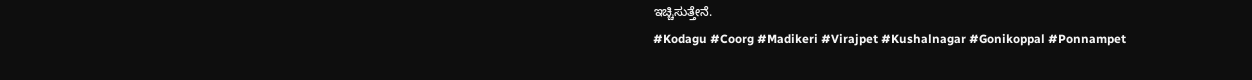ಇಚ್ಚಿಸುತ್ತೇನೆ.
#Kodagu #Coorg #Madikeri #Virajpet #Kushalnagar #Gonikoppal #Ponnampet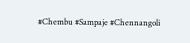#Chembu #Sampaje #Chennangoli